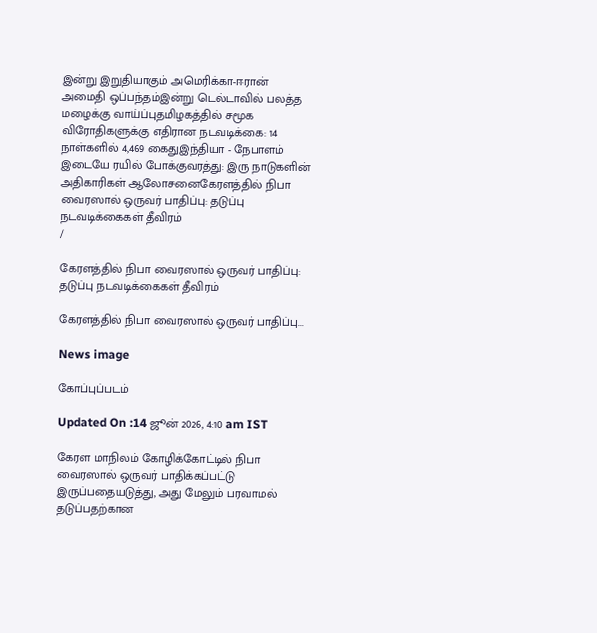இன்று இறுதியாகும் அமெரிக்கா-ஈரான் அமைதி ஒப்பந்தம்இன்று டெல்டாவில் பலத்த மழைக்கு வாய்ப்புதமிழகத்தில் சமூக விரோதிகளுக்கு எதிரான நடவடிக்கை: 14 நாள்களில் 4,469 கைதுஇந்தியா - நேபாளம் இடையே ரயில் போக்குவரத்து: இரு நாடுகளின் அதிகாரிகள் ஆலோசனைகேரளத்தில் நிபா வைரஸால் ஒருவர் பாதிப்பு: தடுப்பு நடவடிக்கைகள் தீவிரம்
/

கேரளத்தில் நிபா வைரஸால் ஒருவர் பாதிப்பு: தடுப்பு நடவடிக்கைகள் தீவிரம்

கேரளத்தில் நிபா வைரஸால் ஒருவர் பாதிப்பு...

News image

கோப்புப்படம்

Updated On :14 ஜூன் 2026, 4:10 am IST

கேரள மாநிலம் கோழிக்கோட்டில் நிபா வைரஸால் ஒருவர் பாதிக்கப்பட்டு இருப்பதையடுத்து, அது மேலும் பரவாமல் தடுப்பதற்கான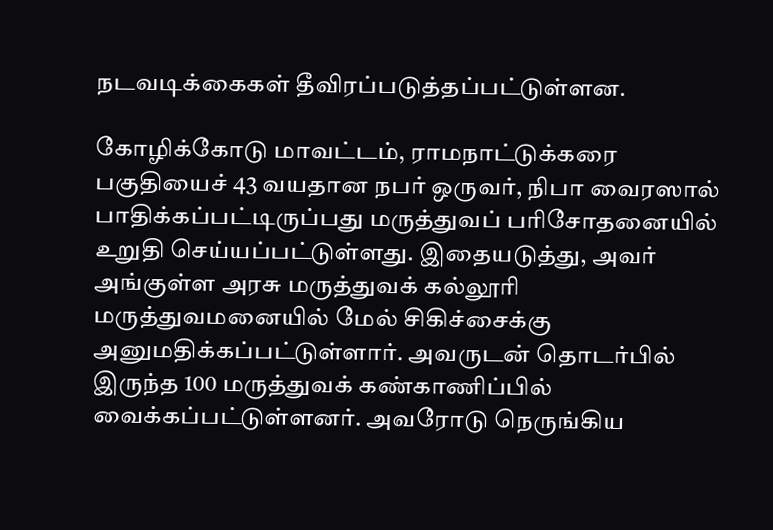நடவடிக்கைகள் தீவிரப்படுத்தப்பட்டுள்ளன.

கோழிக்கோடு மாவட்டம், ராமநாட்டுக்கரை பகுதியைச் 43 வயதான நபர் ஒருவர், நிபா வைரஸால் பாதிக்கப்பட்டிருப்பது மருத்துவப் பரிசோதனையில் உறுதி செய்யப்பட்டுள்ளது. இதையடுத்து, அவர் அங்குள்ள அரசு மருத்துவக் கல்லூரி மருத்துவமனையில் மேல் சிகிச்சைக்கு அனுமதிக்கப்பட்டுள்ளார். அவருடன் தொடர்பில் இருந்த 100 மருத்துவக் கண்காணிப்பில் வைக்கப்பட்டுள்ளனர். அவரோடு நெருங்கிய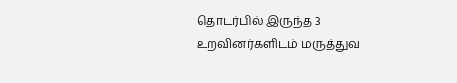தொடர்பில் இருந்த 3 உறவினர்களிடம் மருத்துவ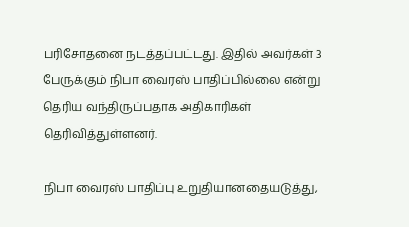பரிசோதனை நடத்தப்பட்டது. இதில் அவர்கள் 3 பேருக்கும் நிபா வைரஸ் பாதிப்பில்லை என்று தெரிய வந்திருப்பதாக அதிகாரிகள் தெரிவித்துள்ளனர்.

நிபா வைரஸ் பாதிப்பு உறுதியானதையடுத்து,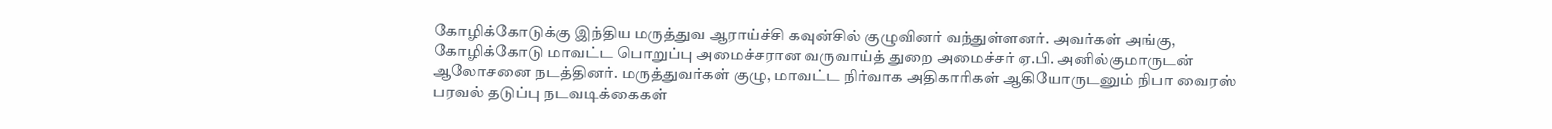கோழிக்கோடுக்கு இந்திய மருத்துவ ஆராய்ச்சி கவுன்சில் குழுவினர் வந்துள்ளனர். அவர்கள் அங்கு, கோழிக்கோடு மாவட்ட பொறுப்பு அமைச்சரான வருவாய்த் துறை அமைச்சர் ஏ.பி. அனில்குமாருடன் ஆலோசனை நடத்தினர். மருத்துவர்கள் குழு, மாவட்ட நிர்வாக அதிகாரிகள் ஆகியோருடனும் நிபா வைரஸ் பரவல் தடுப்பு நடவடிக்கைகள்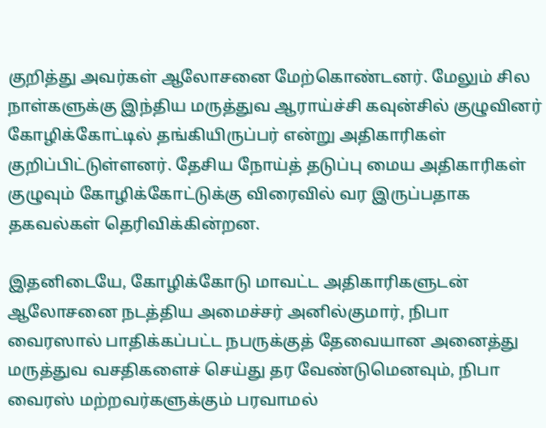குறித்து அவர்கள் ஆலோசனை மேற்கொண்டனர். மேலும் சில நாள்களுக்கு இந்திய மருத்துவ ஆராய்ச்சி கவுன்சில் குழுவினர் கோழிக்கோட்டில் தங்கியிருப்பர் என்று அதிகாரிகள் குறிப்பிட்டுள்ளனர். தேசிய நோய்த் தடுப்பு மைய அதிகாரிகள் குழுவும் கோழிக்கோட்டுக்கு விரைவில் வர இருப்பதாக தகவல்கள் தெரிவிக்கின்றன.

இதனிடையே, கோழிக்கோடு மாவட்ட அதிகாரிகளுடன் ஆலோசனை நடத்திய அமைச்சர் அனில்குமார், நிபா வைரஸால் பாதிக்கப்பட்ட நபருக்குத் தேவையான அனைத்து மருத்துவ வசதிகளைச் செய்து தர வேண்டுமெனவும், நிபா வைரஸ் மற்றவர்களுக்கும் பரவாமல்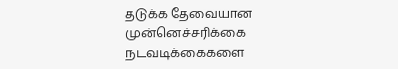தடுக்க தேவையான முன்னெச்சரிக்கை நடவடிக்கைகளை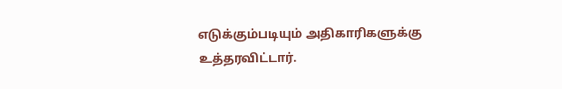எடுக்கும்படியும் அதிகாரிகளுக்கு உத்தரவிட்டார்.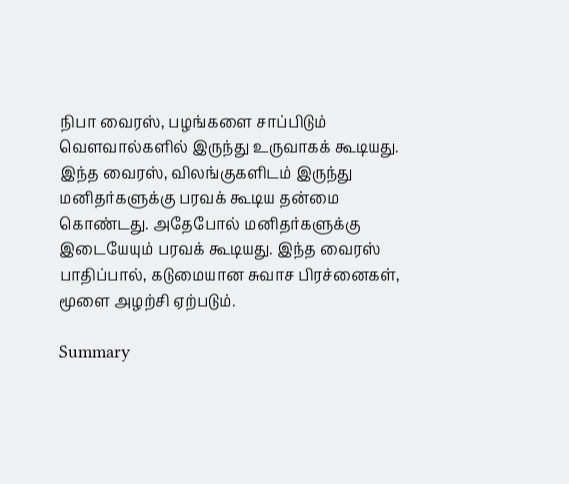நிபா வைரஸ், பழங்களை சாப்பிடும் வெளவால்களில் இருந்து உருவாகக் கூடியது. இந்த வைரஸ், விலங்குகளிடம் இருந்து மனிதர்களுக்கு பரவக் கூடிய தன்மை கொண்டது. அதேபோல் மனிதர்களுக்கு இடையேயும் பரவக் கூடியது. இந்த வைரஸ் பாதிப்பால், கடுமையான சுவாச பிரச்னைகள், மூளை அழற்சி ஏற்படும்.

Summary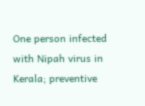One person infected with Nipah virus in Kerala; preventive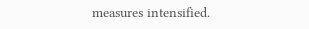measures intensified.